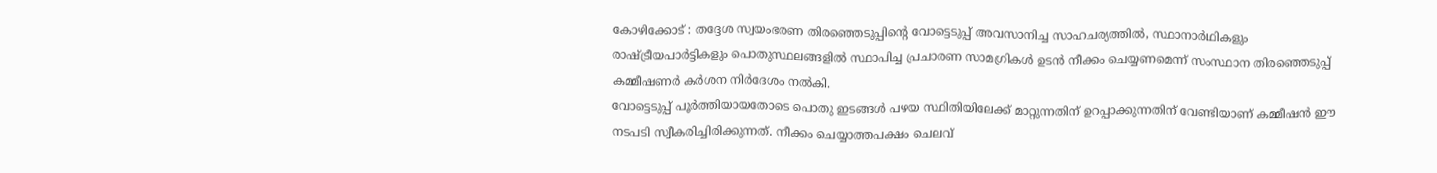കോഴിക്കോട് : തദ്ദേശ സ്വയംഭരണ തിരഞ്ഞെടുപ്പിന്റെ വോട്ടെടുപ്പ് അവസാനിച്ച സാഹചര്യത്തിൽ, സ്ഥാനാർഥികളും രാഷ്ട്രീയപാർട്ടികളും പൊതുസ്ഥലങ്ങളിൽ സ്ഥാപിച്ച പ്രചാരണ സാമഗ്രികൾ ഉടൻ നീക്കം ചെയ്യണമെന്ന് സംസ്ഥാന തിരഞ്ഞെടുപ്പ് കമ്മീഷണർ കർശന നിർദേശം നൽകി.
വോട്ടെടുപ്പ് പൂർത്തിയായതോടെ പൊതു ഇടങ്ങൾ പഴയ സ്ഥിതിയിലേക്ക് മാറ്റുന്നതിന് ഉറപ്പാക്കുന്നതിന് വേണ്ടിയാണ് കമ്മീഷൻ ഈ നടപടി സ്വീകരിച്ചിരിക്കുന്നത്. നീക്കം ചെയ്യാത്തപക്ഷം ചെലവ്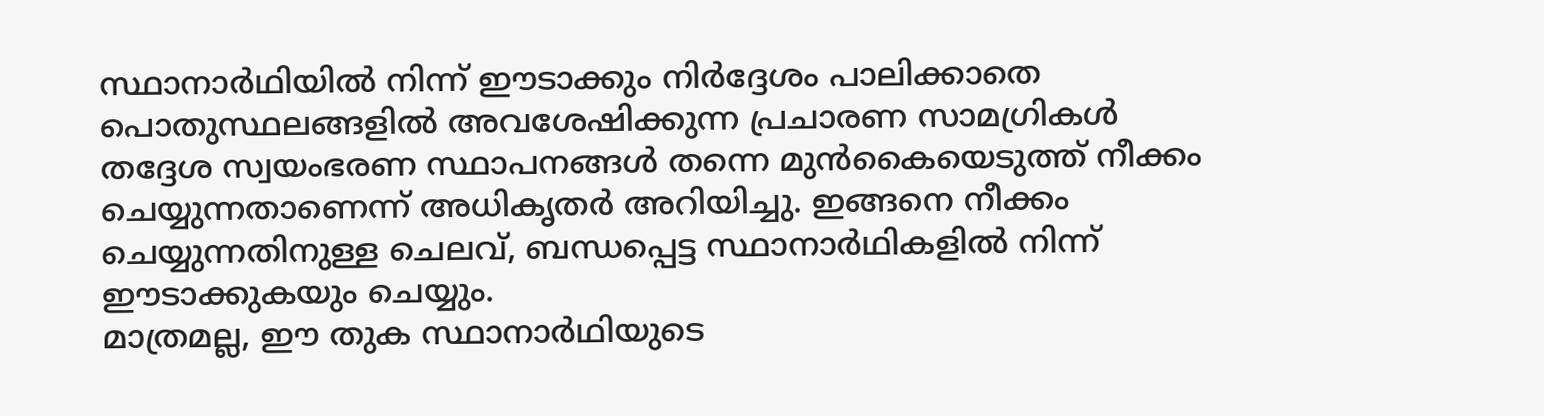സ്ഥാനാർഥിയിൽ നിന്ന് ഈടാക്കും നിർദ്ദേശം പാലിക്കാതെ പൊതുസ്ഥലങ്ങളിൽ അവശേഷിക്കുന്ന പ്രചാരണ സാമഗ്രികൾ തദ്ദേശ സ്വയംഭരണ സ്ഥാപനങ്ങൾ തന്നെ മുൻകൈയെടുത്ത് നീക്കം ചെയ്യുന്നതാണെന്ന് അധികൃതർ അറിയിച്ചു. ഇങ്ങനെ നീക്കം ചെയ്യുന്നതിനുള്ള ചെലവ്, ബന്ധപ്പെട്ട സ്ഥാനാർഥികളിൽ നിന്ന് ഈടാക്കുകയും ചെയ്യും.
മാത്രമല്ല, ഈ തുക സ്ഥാനാർഥിയുടെ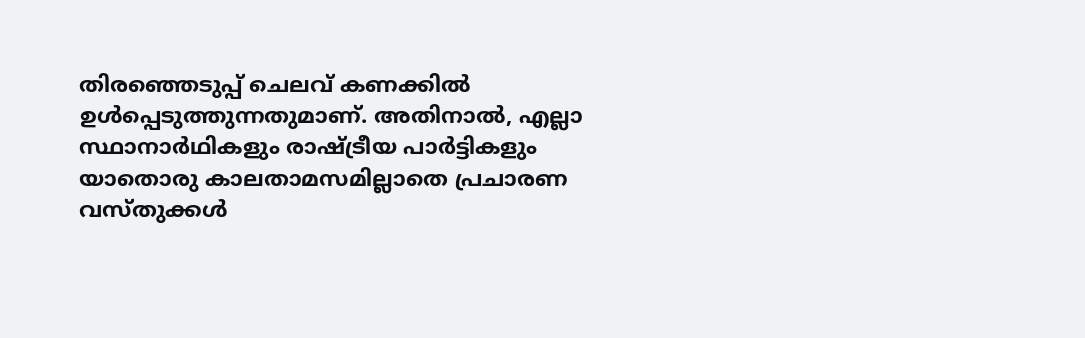തിരഞ്ഞെടുപ്പ് ചെലവ് കണക്കിൽ ഉൾപ്പെടുത്തുന്നതുമാണ്. അതിനാൽ, എല്ലാ സ്ഥാനാർഥികളും രാഷ്ട്രീയ പാർട്ടികളും യാതൊരു കാലതാമസമില്ലാതെ പ്രചാരണ വസ്തുക്കൾ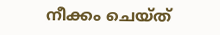നീക്കം ചെയ്ത്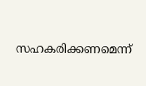സഹകരിക്കണമെന്ന്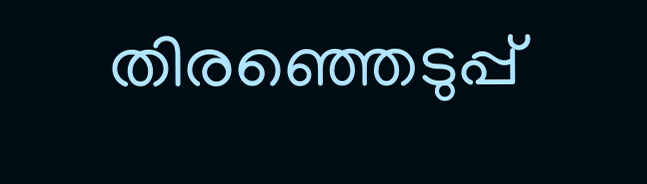തിരഞ്ഞെടുപ്പ്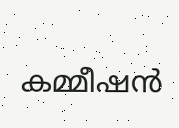കമ്മീഷൻ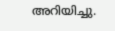അറിയിച്ചു.